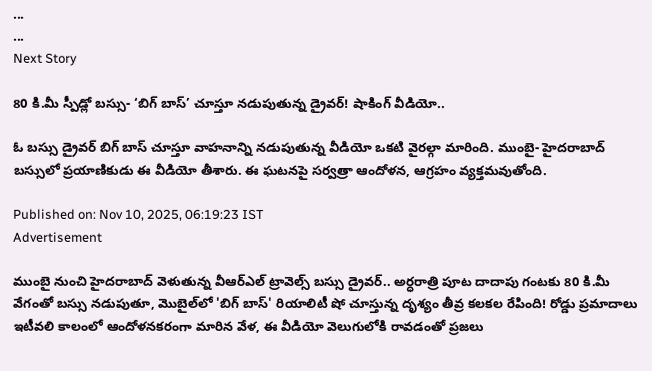...
...
Next Story

80 కి.మీ స్పీడ్లో బస్సు- ‘బిగ్ బాస్’ చూస్తూ నడుపుతున్న డ్రైవర్! షాకింగ్ వీడియో..

ఓ బస్సు డ్రైవర్ బిగ్ బాస్ చూస్తూ వాహనాన్ని నడుపుతున్న వీడియో ఒకటి వైరల్గా మారింది. ముంబై- హైదరాబాద్ బస్సులో ప్రయాణికుడు ఈ వీడియో తీశారు. ఈ ఘటనపై సర్వత్రా ఆందోళన, ఆగ్రహం వ్యక్తమవుతోంది.

Published on: Nov 10, 2025, 06:19:23 IST
Advertisement

ముంబై నుంచి హైదరాబాద్ వెళుతున్న వీఆర్ఎల్ ట్రావెల్స్ బస్సు డ్రైవర్.. అర్ధరాత్రి పూట దాదాపు గంటకు 80 కి.మీ వేగంతో బస్సు నడుపుతూ, మొబైల్‌లో 'బిగ్ బాస్' రియాలిటీ షో చూస్తున్న దృశ్యం తీవ్ర కలకల రేపింది! రోడ్డు ప్రమాదాలు ఇటీవలి కాలంలో ఆందోళనకరంగా మారిన వేళ, ఈ వీడియో వెలుగులోకి రావడంతో ప్రజలు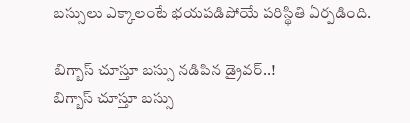బస్సులు ఎక్కాలంటే భయపడిపోయే పరిస్థితి ఏర్పడింది.

బిగ్బాస్ చూస్తూ బస్సు నడిపిన డ్రైవర్..!
బిగ్బాస్ చూస్తూ బస్సు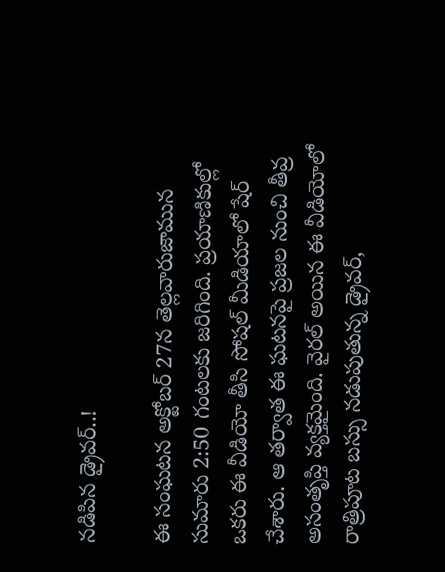నడిపిన డ్రైవర్..!

ఈ సంఘటన అక్టోబర్ 27న తెల్లవారుజామున సుమారు 2:50 గంటలకు జరిగింది. ప్రయాణికుల్లో ఒకరు ఈ వీడియో తీసి సోషల్ మీడియాలో షేర్ చేశారు. ఆ తర్వాత ఈ ఘటనపై ప్రజల నుంచి తీవ్ర అసంతృప్తి వ్యక్తమైంది. వైరల్ అయిన ఈ వీడియోలో రాత్రిపూట బస్సు నడుపుతున్న డ్రైవర్,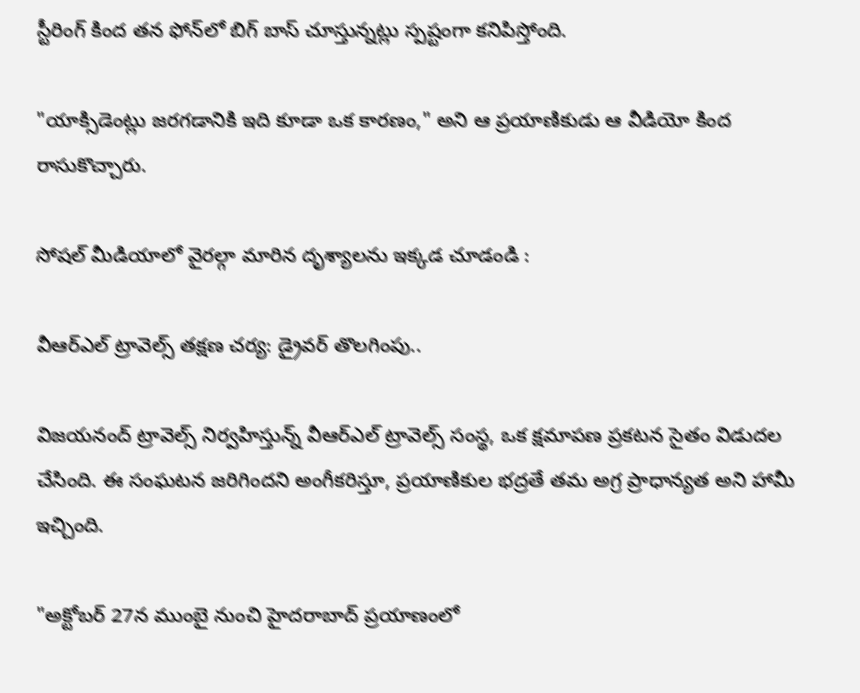స్టీరింగ్ కింద తన ఫోన్‌లో బిగ్ బాస్ చూస్తున్నట్లు స్పష్టంగా కనిపిస్తోంది.

"యాక్సిడెంట్లు జరగడానికి ఇది కూడా ఒక కారణం," అని ఆ ప్రయాణికుడు ఆ వీడియో కింద రాసుకొచ్చారు.

సోషల్ మీడియాలో వైరల్గా మారిన దృశ్యాలను ఇక్కడ చూడండి :

వీఆర్ఎల్ ట్రావెల్స్ తక్షణ చర్య: డ్రైవర్ తొలగింపు..

విజయనంద్ ట్రావెల్స్ నిర్వహిస్తున్న్ వీఆర్ఎల్ ట్రావెల్స్ సంస్థ, ఒక క్షమాపణ ప్రకటన సైతం విడుదల చేసింది. ఈ సంఘటన జరిగిందని అంగీకరిస్తూ, ప్రయాణికుల భద్రతే తమ అగ్ర ప్రాధాన్యత అని హామీ ఇచ్చింది.

"అక్టోబర్ 27న ముంబై నుంచి హైదరాబాద్ ప్రయాణంలో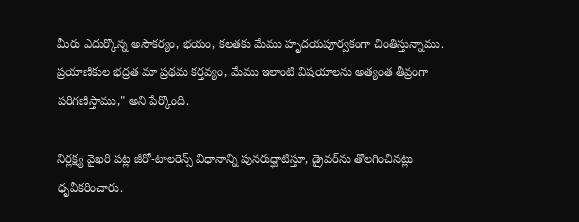మీరు ఎదుర్కొన్న అసౌకర్యం, భయం, కలతకు మేము హృదయపూర్వకంగా చింతిస్తున్నాము. ప్రయాణికుల భద్రత మా ప్రథమ కర్తవ్యం, మేము ఇలాంటి విషయాలను అత్యంత తీవ్రంగా పరిగణిస్తాము," అని పేర్కొంది.

నిర్లక్ష్య వైఖరి పట్ల జీరో-టాలరెన్స్ విధానాన్ని పునరుద్ఘాటిస్తూ, డ్రైవర్‌ను తొలగించినట్లు ధృవీకరించారు.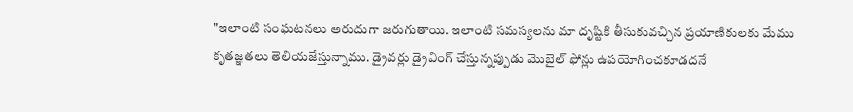"ఇలాంటి సంఘటనలు అరుదుగా జరుగుతాయి. ఇలాంటి సమస్యలను మా దృష్టికి తీసుకువచ్చిన ప్రయాణికులకు మేము కృతజ్ఞతలు తెలియజేస్తున్నాము. డ్రైవర్లు డ్రైవింగ్ చేస్తున్నప్పుడు మొబైల్ ఫోన్లు ఉపయోగించకూడదనే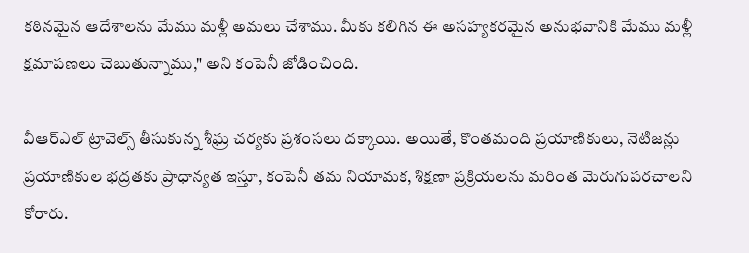కఠినమైన ఆదేశాలను మేము మళ్లీ అమలు చేశాము. మీకు కలిగిన ఈ అసహ్యకరమైన అనుభవానికి మేము మళ్లీ క్షమాపణలు చెబుతున్నాము," అని కంపెనీ జోడించింది.

వీఆర్ఎల్ ట్రావెల్స్ తీసుకున్న శీఘ్ర చర్యకు ప్రశంసలు దక్కాయి. అయితే, కొంతమంది ప్రయాణికులు, నెటిజన్లు ప్రయాణికుల భద్రతకు ప్రాధాన్యత ఇస్తూ, కంపెనీ తమ నియామక, శిక్షణా ప్రక్రియలను మరింత మెరుగుపరచాలని కోరారు.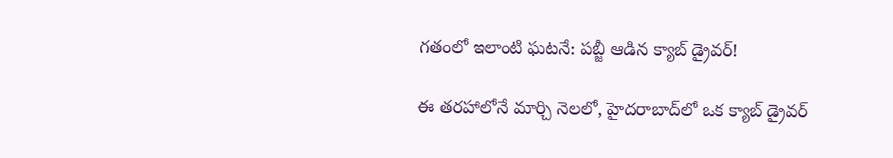గతంలో ఇలాంటి ఘటనే: పబ్జీ ఆడిన క్యాబ్ డ్రైవర్!

ఈ తరహాలోనే మార్చి నెలలో, హైదరాబాద్‌లో ఒక క్యాబ్ డ్రైవర్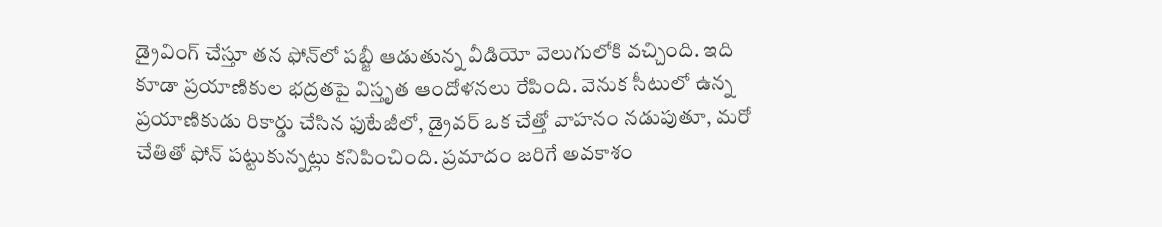డ్రైవింగ్ చేస్తూ తన ఫోన్‌లో పబ్జీ ఆడుతున్న వీడియో వెలుగులోకి వచ్చింది. ఇది కూడా ప్రయాణికుల భద్రతపై విస్తృత ఆందోళనలు రేపింది. వెనుక సీటులో ఉన్న ప్రయాణికుడు రికార్డు చేసిన ఫుటేజీలో, డ్రైవర్ ఒక చేత్తో వాహనం నడుపుతూ, మరో చేతితో ఫోన్ పట్టుకున్నట్లు కనిపించింది. ప్రమాదం జరిగే అవకాశం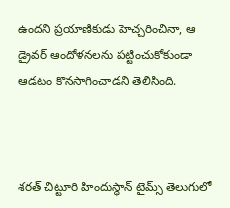ఉందని ప్రయాణికుడు హెచ్చరించినా, ఆ డ్రైవర్ ఆందోళనలను పట్టించుకోకుండా ఆడటం కొనసాగించాడని తెలిసింది.



శరత్ చిట్టూరి హిందుస్థాన్ టైమ్స్ తెలుగులో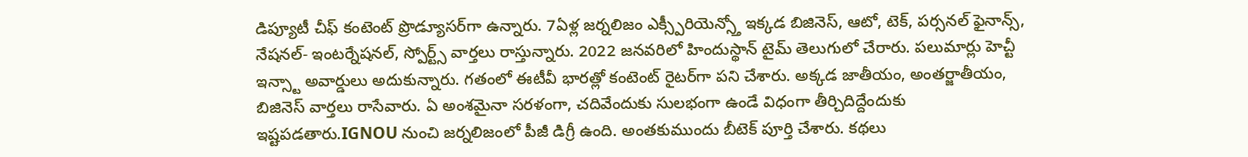డిప్యూటీ చీఫ్ కంటెంట్ ప్రొడ్యూసర్‌గా ఉన్నారు. 7ఏళ్ల జర్నలిజం ఎక్స్పీరియెన్స్తో ఇక్కడ బిజినెస్, ఆటో, టెక్, పర్సనల్ ఫైనాన్స్, నేషనల్- ఇంటర్నేషనల్, స్పోర్ట్స్ వార్తలు రాస్తున్నారు. 2022 జనవరిలో హిందుస్థాన్ టైమ్ తెలుగులో చేరారు. పలుమార్లు హెచ్టీ ఇన్స్టా అవార్డులు అదుకున్నారు. గతంలో ఈటీవీ భారత్లో కంటెంట్ రైటర్‌గా పని చేశారు. అక్కడ జాతీయం, అంతర్జాతీయం, బిజినెస్ వార్తలు రాసేవారు. ఏ అంశమైనా సరళంగా, చదివేందుకు సులభంగా ఉండే విధంగా తీర్చిదిద్దేందుకు ఇష్టపడతారు.IGNOU నుంచి జర్నలిజంలో పీజీ డిగ్రీ ఉంది. అంతకుముందు బీటెక్ పూర్తి చేశారు. కథలు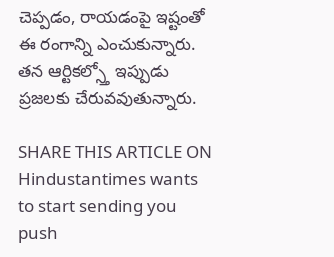చెప్పడం, రాయడంపై ఇష్టంతో ఈ రంగాన్ని ఎంచుకున్నారు. తన ఆర్టికల్స్తో ఇప్పుడు ప్రజలకు చేరువవుతున్నారు.

SHARE THIS ARTICLE ON
Hindustantimes wants to start sending you push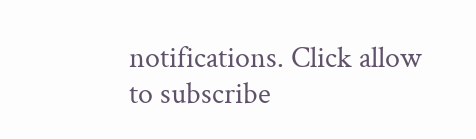notifications. Click allow to subscribe